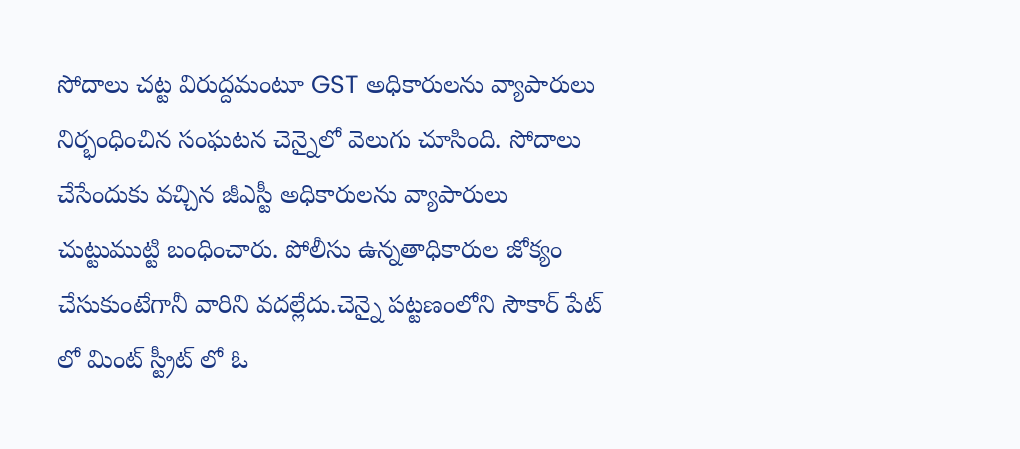సోదాలు చట్ట విరుద్దమంటూ GST అధికారులను వ్యాపారులు నిర్భంధించిన సంఘటన చెన్నైలో వెలుగు చూసింది. సోదాలు చేసేందుకు వచ్చిన జీఎస్టీ అధికారులను వ్యాపారులు చుట్టుముట్టి బంధించారు. పోలీసు ఉన్నతాధికారుల జోక్యం చేసుకుంటేగానీ వారిని వదల్లేదు.చెన్నై పట్టణంలోని సౌకార్ పేట్ లో మింట్ స్ట్రీట్ లో ఓ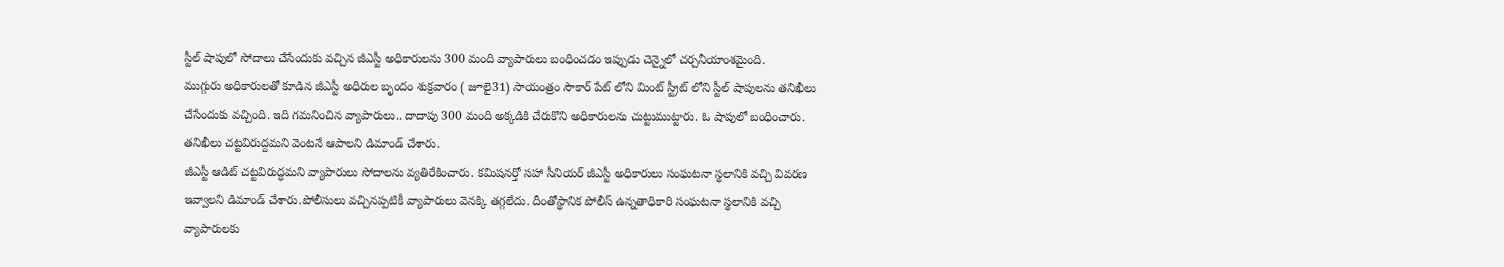స్టీల్ షాపులో సోదాలు చేసేందుకు వచ్చిన జీఎస్టీ అధికారులను 300 మంది వ్యాపారులు బంధించడం ఇప్పుడు చెన్నైలో చర్చనీయాంశమైంది.
ముగ్గురు అధికారులతో కూడిన జీఎస్టీ అధిరుల బృందం శుక్రవారం ( జూలై31) సాయంత్రం సౌకార్ పేట్ లోని మింట్ స్ట్రీట్ లోని స్టీల్ షాపులను తనిఖీలు చేసేందుకు వచ్చింది. ఇది గమనించిన వ్యాపారులు.. దాదాపు 300 మంది అక్కడికి చేరుకొని అధికారులను చుట్టుముట్టారు. ఓ షాపులో బంధించారు. తనిఖీలు చట్టవిరుద్దమని వెంటనే ఆపాలని డిమాండ్ చేశారు.
జీఎస్టీ ఆడిట్ చట్టవిరుద్ధమని వ్యాపారులు సోదాలను వ్యతిరేకించారు. కమిషనర్తో సహా సీనియర్ జీఎస్టీ అధికారులు సంఘటనా స్థలానికి వచ్చి వివరణ ఇవ్వాలని డిమాండ్ చేశారు.పోలీసులు వచ్చినప్పటికీ వ్యాపారులు వెనక్కి తగ్గలేదు. దీంతోస్థానిక పోలీస్ ఉన్నతాధికారి సంఘటనా స్థలానికి వచ్చి వ్యాపారులకు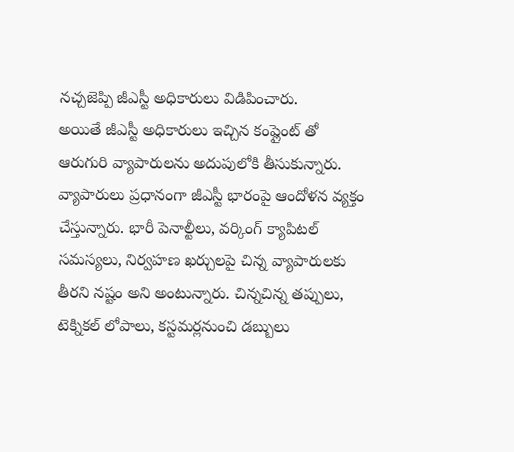నచ్చజెప్పి జీఎస్టీ అధికారులు విడిపించారు.
అయితే జీఎస్టీ అధికారులు ఇచ్చిన కంప్లైంట్ తో ఆరుగురి వ్యాపారులను అదుపులోకి తీసుకున్నారు.
వ్యాపారులు ప్రధానంగా జీఎస్టీ భారంపై ఆందోళన వ్యక్తం చేస్తున్నారు. భారీ పెనాల్టీలు, వర్కింగ్ క్యాపిటల్ సమస్యలు, నిర్వహణ ఖర్చులపై చిన్న వ్యాపారులకు తీరని నష్టం అని అంటున్నారు. చిన్నచిన్న తప్పులు, టెక్నికల్ లోపాలు, కస్టమర్లనుంచి డబ్బులు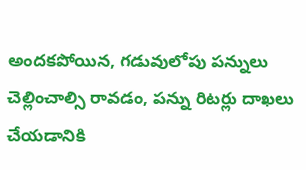అందకపోయిన, గడువులోపు పన్నులు చెల్లించాల్సి రావడం, పన్ను రిటర్లు దాఖలు చేయడానికి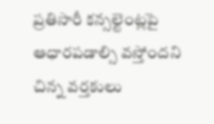ప్రతిసారీ కన్సల్టెంట్లపై ఆధారపడాల్సి వస్తోందని చిన్న వర్తకులు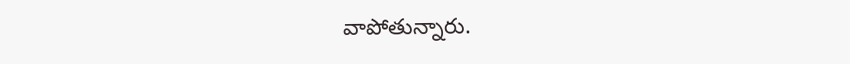వాపోతున్నారు.